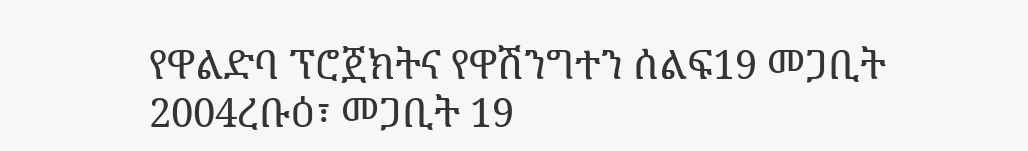የዋልድባ ፕሮጀክትና የዋሽንግተን ሰልፍ19 መጋቢት 2004ረቡዕ፣ መጋቢት 19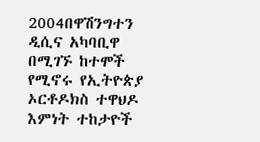2004በዋሽንግተን ዲሲና አካባቢዋ በሚገኙ ከተሞች የሚኖሩ የኢትዮጵያ ኦርቶዶክስ ተዋህዶ እምነት ተከታዮች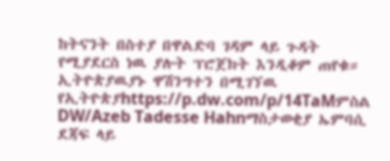ከትናንት በስተያ በዋልድባ ገዳም ላይ ጉዳት የሚያደርስ ነዉ ያሉት ፕሮጀክት እንዲቆም ጠየቁ። ኢትዮጵያዉያኑ ዋሽንግተን በሚገኘዉ የኢትዮጵያhttps://p.dw.com/p/14TaMምስል DW/Azeb Tadesse Hahnማስታወቂያ ኤምባሲ ደጃፍ ላይ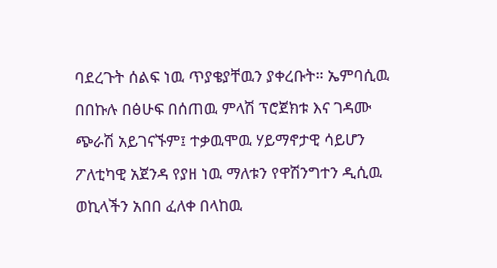ባደረጉት ሰልፍ ነዉ ጥያቄያቸዉን ያቀረቡት። ኤምባሲዉ በበኩሉ በፅሁፍ በሰጠዉ ምላሽ ፕሮጀክቱ እና ገዳሙ ጭራሽ አይገናኙም፤ ተቃዉሞዉ ሃይማኖታዊ ሳይሆን ፖለቲካዊ አጀንዳ የያዘ ነዉ ማለቱን የዋሽንግተን ዲሲዉ ወኪላችን አበበ ፈለቀ በላከዉ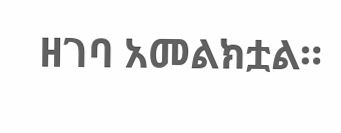ዘገባ አመልክቷል።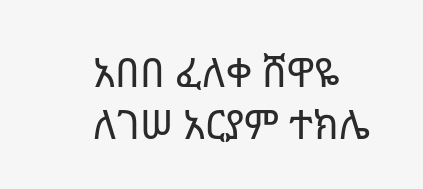አበበ ፈለቀ ሸዋዬ ለገሠ አርያም ተክሌ